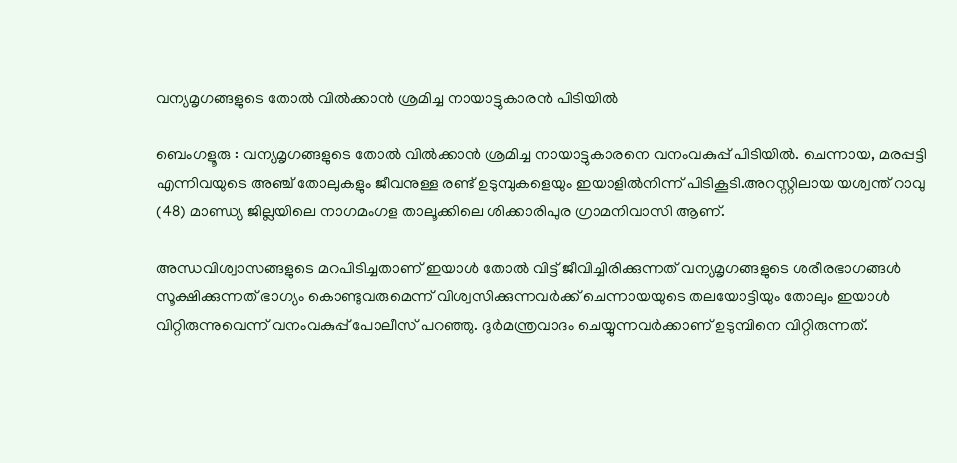വന്യമൃഗങ്ങളുടെ തോൽ വിൽക്കാൻ ശ്രമിച്ച നായാട്ടുകാരൻ പിടിയിൽ

ബെംഗളൂരു : വന്യമൃഗങ്ങളുടെ തോൽ വിൽക്കാൻ ശ്രമിച്ച നായാട്ടുകാരനെ വനംവകുപ്പ് പിടിയിൽ. ചെന്നായ, മരപ്പട്ടി എന്നിവയുടെ അഞ്ച് തോലുകളും ജീവനുള്ള രണ്ട് ഉടുമ്പുകളെയും ഇയാളിൽനിന്ന് പിടികൂടി.അറസ്റ്റിലായ യശ്വന്ത് റാവു (48) മാണ്ഡ്യ ജില്ലയിലെ നാഗമംഗള താലൂക്കിലെ ശിക്കാരിപുര ഗ്രാമനിവാസി ആണ്.

അന്ധവിശ്വാസങ്ങളുടെ മറപിടിച്ചതാണ് ഇയാൾ തോൽ വിട്ട് ജീവിച്ചിരിക്കുന്നത് വന്യമൃഗങ്ങളുടെ ശരീരഭാഗങ്ങൾ സൂക്ഷിക്കുന്നത് ഭാഗ്യം കൊണ്ടുവരുമെന്ന് വിശ്വസിക്കുന്നവർക്ക് ചെന്നായയുടെ തലയോട്ടിയും തോലും ഇയാൾ വിറ്റിരുന്നുവെന്ന് വനംവകുപ്പ് പോലീസ് പറഞ്ഞു. ദുർമന്ത്രവാദം ചെയ്യുന്നവർക്കാണ് ഉടുമ്പിനെ വിറ്റിരുന്നത്.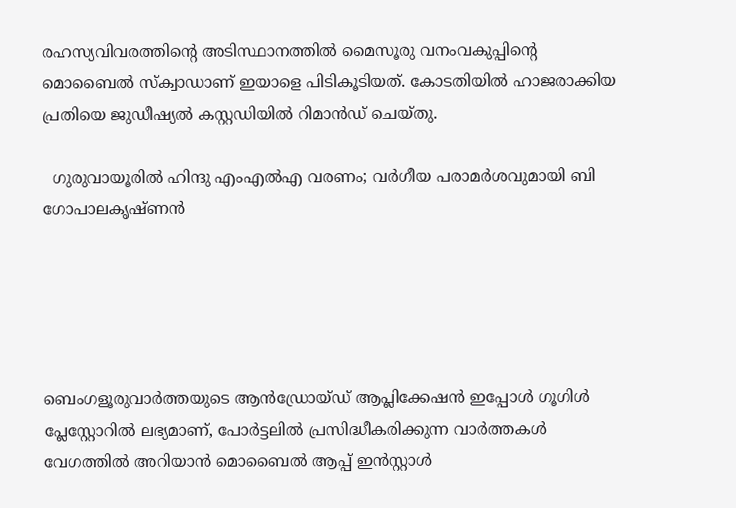രഹസ്യവിവരത്തിന്റെ അടിസ്ഥാനത്തിൽ മൈസൂരു വനംവകുപ്പിന്റെ മൊബൈൽ സ്ക്വാഡാണ് ഇയാളെ പിടികൂടിയത്. കോടതിയിൽ ഹാജരാക്കിയ പ്രതിയെ ജുഡീഷ്യൽ കസ്റ്റഡിയിൽ റിമാൻഡ് ചെയ്തു.

  ഗുരുവായൂരിൽ ഹിന്ദു എംഎൽഎ വരണം; വർഗീയ പരാമർശവുമായി ബി ഗോപാലകൃഷ്ണൻ





ബെംഗളൂരുവാർത്തയുടെ ആൻഡ്രോയ്ഡ് ആപ്ലിക്കേഷൻ ഇപ്പോൾ ഗൂഗിൾ പ്ലേസ്റ്റോറിൽ ലഭ്യമാണ്, പോർട്ടലിൽ പ്രസിദ്ധീകരിക്കുന്ന വാർത്തകൾ വേഗത്തിൽ അറിയാൻ മൊബൈൽ ആപ്പ് ഇൻസ്റ്റാൾ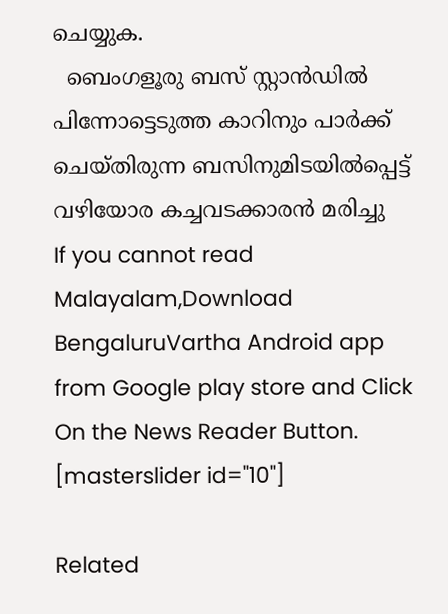ചെയ്യുക.
  ബെംഗളൂരു ബസ് സ്റ്റാൻഡിൽ പിന്നോട്ടെടുത്ത കാറിനും പാർക്ക് ചെയ്തിരുന്ന ബസിനുമിടയിൽപ്പെട്ട് വഴിയോര കച്ചവടക്കാരൻ മരിച്ചു
If you cannot read Malayalam,Download BengaluruVartha Android app from Google play store and Click On the News Reader Button. [masterslider id="10"]

Related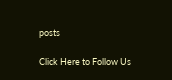posts

Click Here to Follow Us